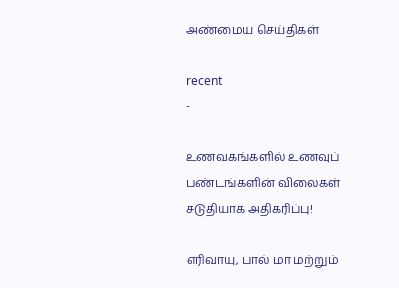அண்மைய செய்திகள்

recent
-

உணவகங்களில் உணவுப் பண்டங்களின் விலைகள் சடுதியாக அதிகரிப்பு!

எரிவாயு, பால் மா மற்றும்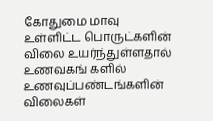கோதுமை மாவு உள்ளிட்ட பொருட்களின் விலை உயர்ந்துள்ளதால் உணவகங் களில் உணவுப்பண்டங்களின் விலைகள்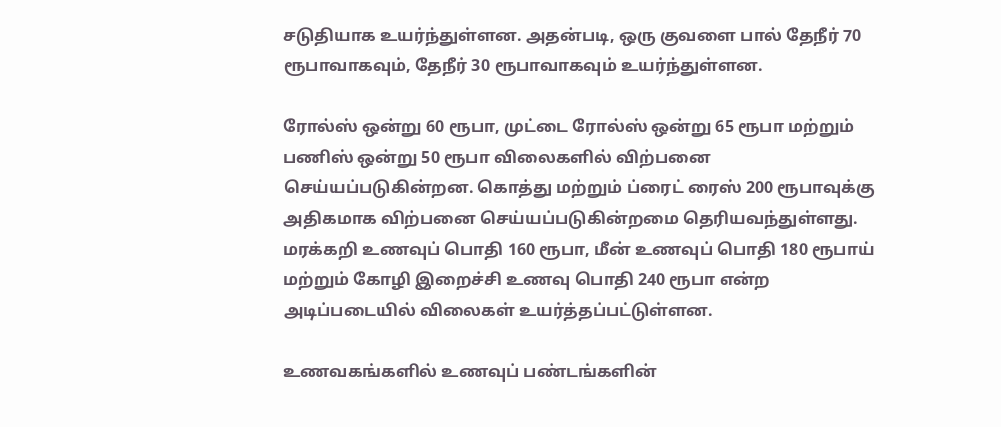சடுதியாக உயர்ந்துள்ளன. அதன்படி, ஒரு குவளை பால் தேநீர் 70 ரூபாவாகவும், தேநீர் 30 ரூபாவாகவும் உயர்ந்துள்ளன.

ரோல்ஸ் ஒன்று 60 ரூபா, முட்டை ரோல்ஸ் ஒன்று 65 ரூபா மற்றும் பணிஸ் ஒன்று 50 ரூபா விலைகளில் விற்பனை செய்யப்படுகின்றன. கொத்து மற்றும் ப்ரைட் ரைஸ் 200 ரூபாவுக்கு அதிகமாக விற்பனை செய்யப்படுகின்றமை தெரியவந்துள்ளது. மரக்கறி உணவுப் பொதி 160 ரூபா, மீன் உணவுப் பொதி 180 ரூபாய் மற்றும் கோழி இறைச்சி உணவு பொதி 240 ரூபா என்ற அடிப்படையில் விலைகள் உயர்த்தப்பட்டுள்ளன.

உணவகங்களில் உணவுப் பண்டங்களின்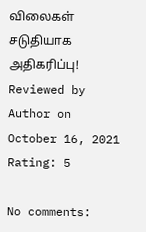விலைகள் சடுதியாக அதிகரிப்பு! Reviewed by Author on October 16, 2021 Rating: 5

No comments: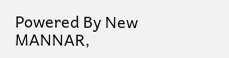Powered By New MANNAR,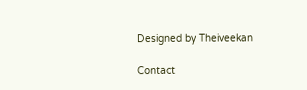Designed by Theiveekan

Contact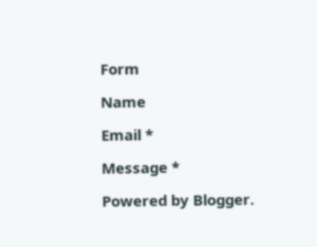Form

Name

Email *

Message *

Powered by Blogger.